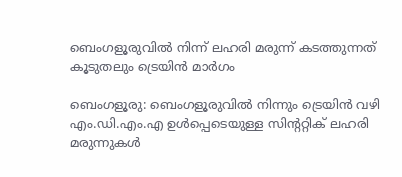ബെംഗളൂരുവിൽ നിന്ന് ലഹരി മരുന്ന് കടത്തുന്നത് കൂടുതലും ട്രെയിൻ മാർഗം

ബെംഗളൂരു: ബെംഗളൂരുവിൽ നിന്നും ട്രെയിൻ വഴി എം.ഡി.എം.എ ഉൾപ്പെടെയുള്ള സിന്ററ്റിക് ലഹരി മരുന്നുകൾ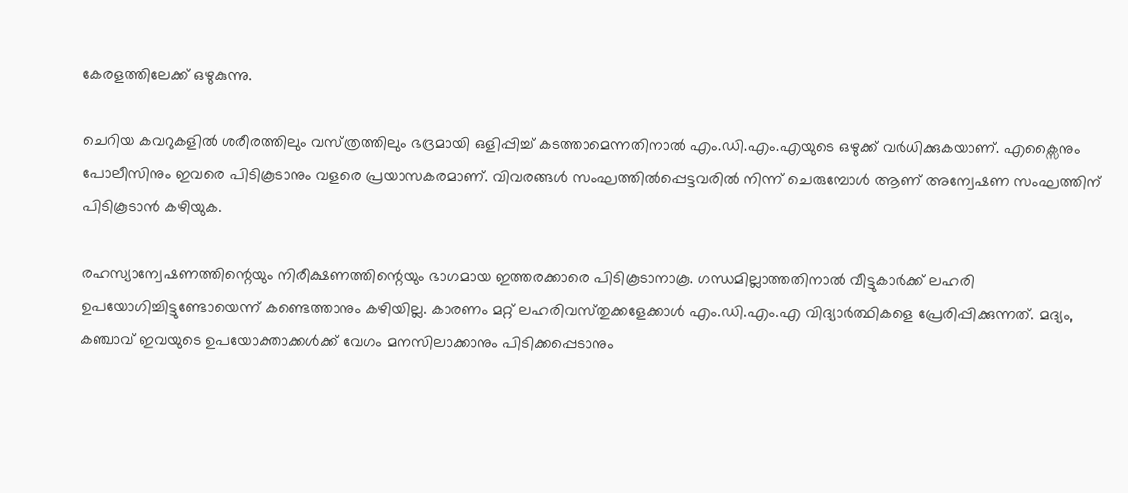കേരളത്തിലേക്ക് ഒഴുകുന്നു.

ചെറിയ കവറുകളിൽ ശരീരത്തിലും വസ്‌ത്രത്തിലും ഭദ്രമായി ഒളിപ്പിച്ച്‌ കടത്താമെന്നതിനാൽ എം.ഡി.എം.എയുടെ ഒഴുക്ക് വർധിക്കുകയാണ്. എക്സൈനും പോലീസിനും ഇവരെ പിടികൂടാനും വളരെ പ്രയാസകരമാണ്. വിവരങ്ങൾ സംഘത്തിൽപ്പെട്ടവരിൽ നിന്ന് ചെരുമ്പോൾ ആണ് അന്വേഷണ സംഘത്തിന് പിടികൂടാൻ കഴിയുക.

രഹസ്യാന്വേഷണത്തിന്റെയും നിരീക്ഷണത്തിന്റെയും ഭാഗമായ ഇത്തരക്കാരെ പിടികൂടാനാകൂ. ഗന്ധമില്ലാത്തതിനാൽ വീട്ടുകാർക്ക് ലഹരി ഉപയോഗിച്ചിട്ടുണ്ടോയെന്ന് കണ്ടെത്താനും കഴിയില്ല. കാരണം മറ്റ് ലഹരിവസ്‌തുക്കളേക്കാൾ എം.ഡി.എം.എ വിദ്യാർത്ഥികളെ പ്രേരിപ്പിക്കുന്നത്. മദ്യം, കഞ്ചാവ് ഇവയുടെ ഉപയോക്താക്കൾക്ക് വേഗം മനസിലാക്കാനും പിടിക്കപ്പെടാനും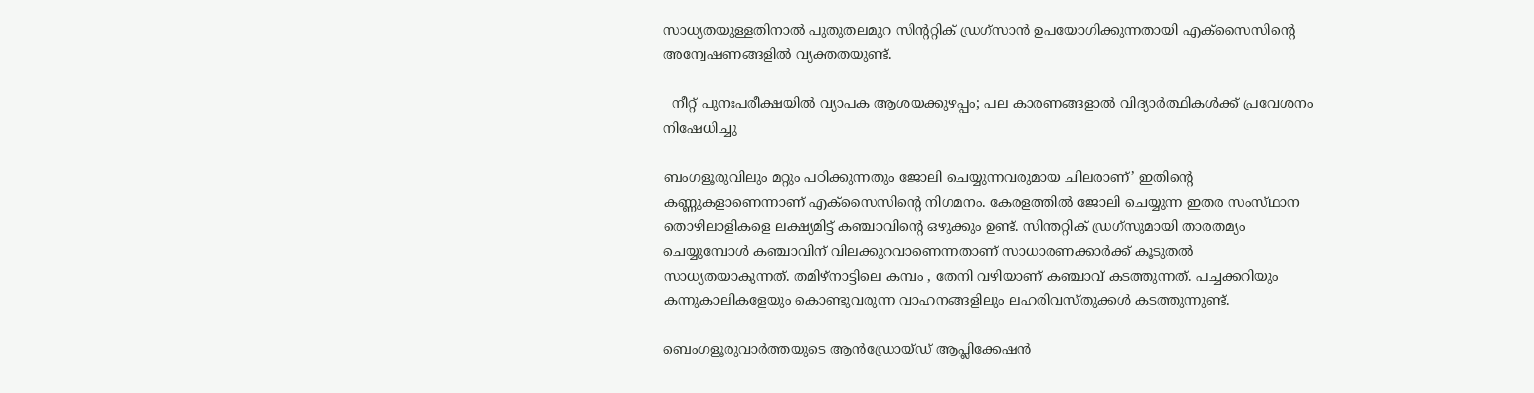സാധ്യതയുള്ളതിനാൽ പുതുതലമുറ സിന്ററ്റിക് ഡ്രഗ്‌സാൻ ഉപയോഗിക്കുന്നതായി എക്സൈസിന്റെ അന്വേഷണങ്ങളിൽ വ്യക്തതയുണ്ട്.

  നീറ്റ് പുനഃപരീക്ഷയിൽ വ്യാപക ആശയക്കുഴപ്പം; പല കാരണങ്ങളാൽ വിദ്യാർത്ഥികൾക്ക് പ്രവേശനം നിഷേധിച്ചു

ബംഗളൂരുവിലും മറ്റും പഠിക്കുന്നതും ജോലി ചെയ്യുന്നവരുമായ ചിലരാണ്’ ഇതിന്റെ കണ്ണുകളാണെന്നാണ് എക്സൈസിന്റെ നിഗമനം. കേരളത്തിൽ ജോലി ചെയ്യുന്ന ഇതര സംസ്‌ഥാന തൊഴിലാളികളെ ലക്ഷ്യമിട്ട് കഞ്ചാവിന്റെ ഒഴുക്കും ഉണ്ട്. സിന്തറ്റിക്‌ ഡ്രഗ്‌സുമായി താരതമ്യം ചെയ്യുമ്പോൾ കഞ്ചാവിന്‌ വിലക്കുറവാണെന്നതാണ്‌ സാധാരണക്കാർക്ക്‌ കൂടുതൽ സാധ്യതയാകുന്നത്‌. തമിഴ്നാട്ടിലെ കമ്പം , തേനി വഴിയാണ് കഞ്ചാവ് കടത്തുന്നത്. പച്ചക്കറിയും കന്നുകാലികളേയും കൊണ്ടുവരുന്ന വാഹനങ്ങളിലും ലഹരിവസ്തുക്കൾ കടത്തുന്നുണ്ട്.

ബെംഗളൂരുവാർത്തയുടെ ആൻഡ്രോയ്ഡ് ആപ്ലിക്കേഷൻ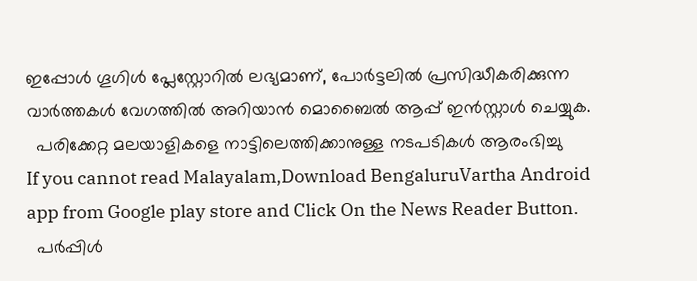ഇപ്പോൾ ഗൂഗിൾ പ്ലേസ്റ്റോറിൽ ലഭ്യമാണ്, പോർട്ടലിൽ പ്രസിദ്ധീകരിക്കുന്ന വാർത്തകൾ വേഗത്തിൽ അറിയാൻ മൊബൈൽ ആപ്പ് ഇൻസ്റ്റാൾ ചെയ്യുക.
  പരിക്കേറ്റ മലയാളികളെ നാട്ടിലെത്തിക്കാനുള്ള നടപടികൾ ആരംഭിച്ചു
If you cannot read Malayalam,Download BengaluruVartha Android app from Google play store and Click On the News Reader Button.
  പർപ്പിൾ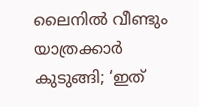ലൈനിൽ വീണ്ടും യാത്രക്കാർ കുടുങ്ങി; ‘ഇത്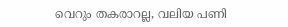വെറും തകരാറല്ല, വലിയ പണി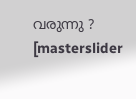വരുന്നു ?
[masterslider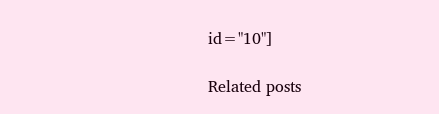id="10"]

Related posts